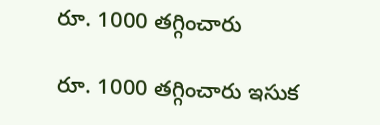రూ. 1000 తగ్గించారు

రూ. 1000 తగ్గించారు ఇసుక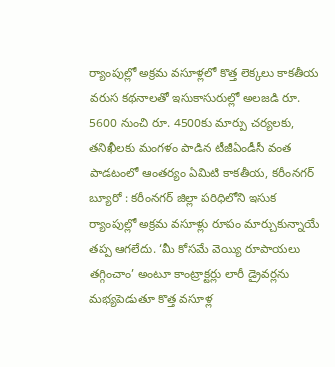ర్యాంపుల్లో అక్రమ వసూళ్లలో కొత్త లెక్క‌లు కాకతీయ వరుస కథనాలతో ఇసుకాసురుల్లో అలజడి రూ. 5600 నుంచి రూ. 4500కు మార్పు చర్యలకు, తనిఖీలకు మంగళం పాడిన టీజీఏండీసీ వంత పాడటంలో ఆంతర్యం ఏమిటి కాకతీయ, కరీంనగర్ బ్యూరో : కరీంనగర్ జిల్లా పరిధిలోని ఇసుక ర్యాంపుల్లో అక్రమ వసూళ్లు రూపం మార్చుకున్నాయే తప్ప ఆగలేదు. ‘మీ కోసమే వెయ్యి రూపాయలు తగ్గించాం’ అంటూ కాంట్రాక్టర్లు లారీ డ్రైవర్లను మభ్యపెడుతూ కొత్త వసూళ్ల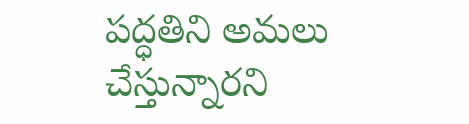పద్ధతిని అమలు చేస్తున్నారని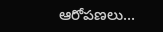ఆరోపణలు...